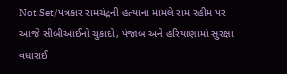Not Set/પત્રકાર રામચંદ્રની હત્યાના મામલે રામ રહીમ પર આજે સીબીઆઈનો ચુકાદો, પંજાબ અને હરિયાણામાં સુરક્ષા વધારાઈ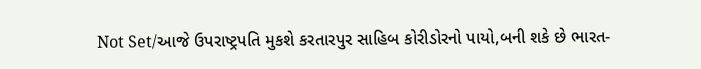Not Set/આજે ઉપરાષ્ટ્રપતિ મુકશે કરતારપુર સાહિબ કોરીડોરનો પાયો,બની શકે છે ભારત-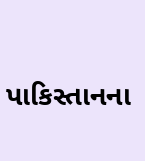પાકિસ્તાનના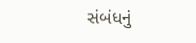સંબંધનું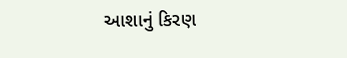આશાનું કિરણ